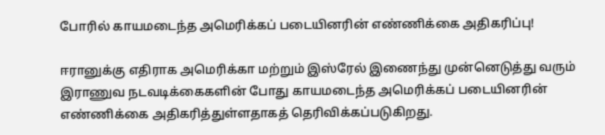போரில் காயமடைந்த அமெரிக்கப் படையினரின் எண்ணிக்கை அதிகரிப்பு!

ஈரானுக்கு எதிராக அமெரிக்கா மற்றும் இஸ்ரேல் இணைந்து முன்னெடுத்து வரும் இராணுவ நடவடிக்கைகளின் போது காயமடைந்த அமெரிக்கப் படையினரின் எண்ணிக்கை அதிகரித்துள்ளதாகத் தெரிவிக்கப்படுகிறது.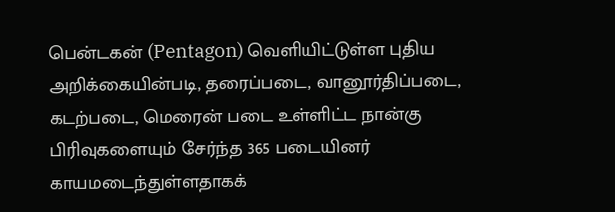பென்டகன் (Pentagon) வெளியிட்டுள்ள புதிய அறிக்கையின்படி, தரைப்படை, வானூர்திப்படை, கடற்படை, மெரைன் படை உள்ளிட்ட நான்கு பிரிவுகளையும் சேர்ந்த 365 படையினர் காயமடைந்துள்ளதாகக்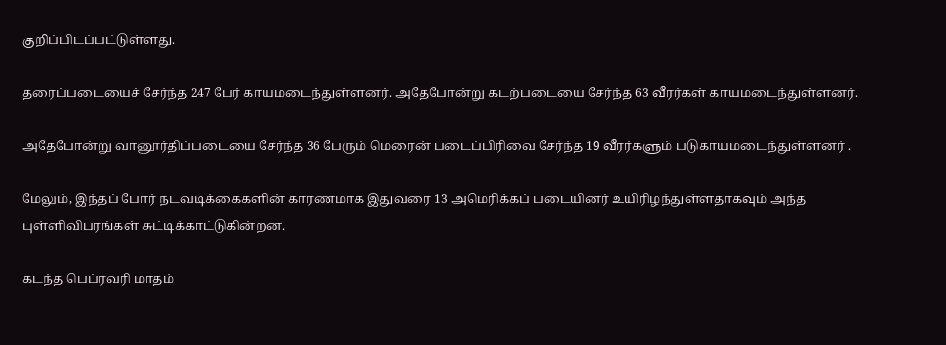குறிப்பிடப்பட்டுள்ளது.

தரைப்படையைச் சேர்ந்த 247 பேர் காயமடைந்துள்ளனர். அதேபோன்று கடற்படையை சேர்ந்த 63 வீரர்கள் காயமடைந்துள்ளனர்.

அதேபோன்று வானூர்திப்படையை சேர்ந்த 36 பேரும் மெரைன் படைப்பிரிவை சேர்ந்த 19 வீரர்களும் படுகாயமடைந்துள்ளனர் .

மேலும், இந்தப் போர் நடவடிக்கைகளின் காரணமாக இதுவரை 13 அமெரிக்கப் படையினர் உயிரிழந்துள்ளதாகவும் அந்த புள்ளிவிபரங்கள் சுட்டிக்காட்டுகின்றன.

கடந்த பெப்ரவரி மாதம்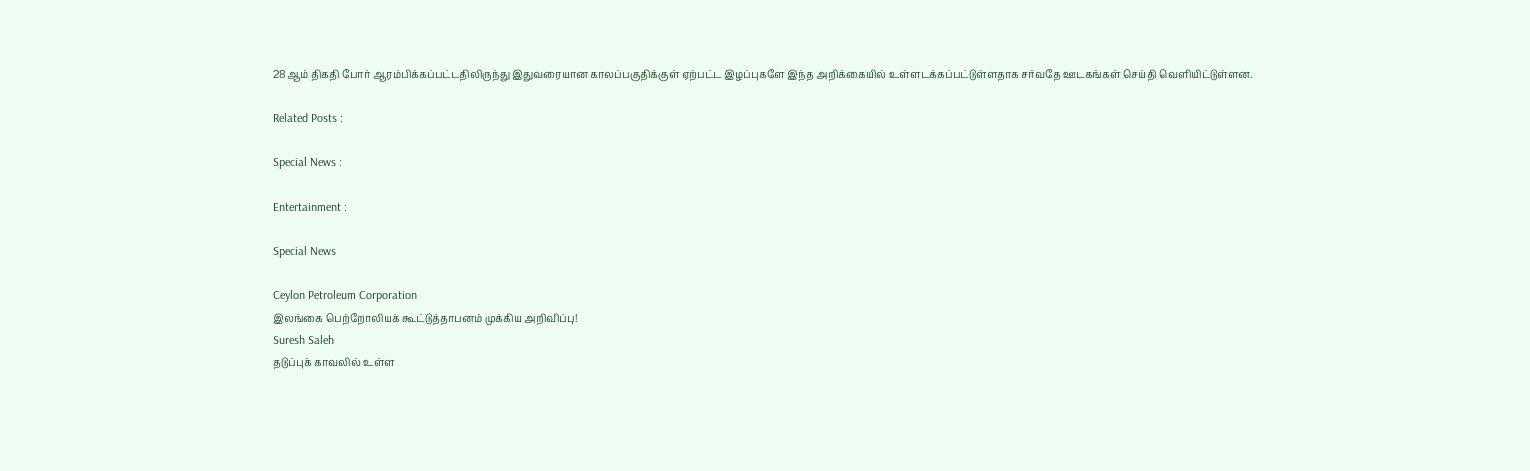28ஆம் திகதி போர் ஆரம்பிக்கப்பட்டதிலிருந்து இதுவரையான காலப்பகுதிக்குள் ஏற்பட்ட இழப்புகளே இந்த அறிக்கையில் உள்ளடக்கப்பட்டுள்ளதாக சர்வதே ஊடகங்கள் செய்தி வெளியிட்டுள்ளன.

Related Posts :

Special News :

Entertainment :

Special News

Ceylon Petroleum Corporation
இலங்கை பெற்றோலியக் கூட்டுத்தாபனம் முக்கிய அறிவிப்பு!
Suresh Saleh
தடுப்புக் காவலில் உள்ள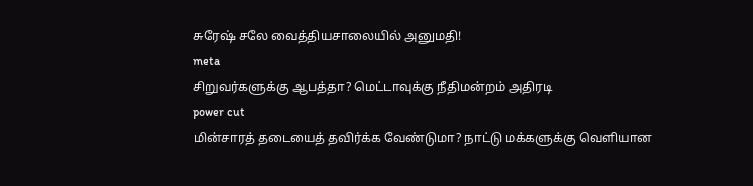சுரேஷ் சலே வைத்தியசாலையில் அனுமதி!
meta
சிறுவர்களுக்கு ஆபத்தா? மெட்டாவுக்கு நீதிமன்றம் அதிரடி
power cut
மின்சாரத் தடையைத் தவிர்க்க வேண்டுமா? நாட்டு மக்களுக்கு வெளியான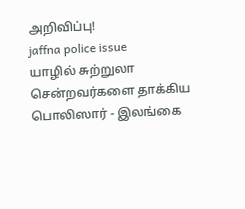அறிவிப்பு!
jaffna police issue
யாழில் சுற்றுலா சென்றவர்களை தாக்கிய பொலிஸார் - இலங்கை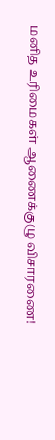மனித உரிமைகள் ஆணைக்குழு விசாரணை!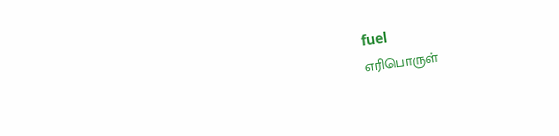fuel
எரிபொருள்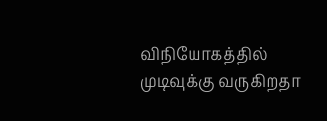விநியோகத்தில் முடிவுக்கு வருகிறதா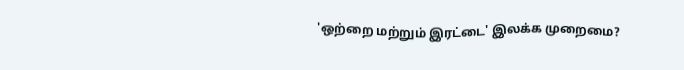'ஒற்றை மற்றும் இரட்டை' இலக்க முறைமை?